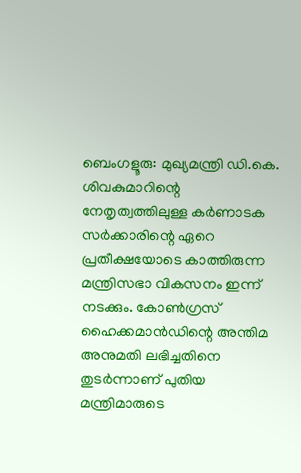ബെംഗളൂരു: മുഖ്യമന്ത്രി ഡി.കെ. ശിവകുമാറിന്റെ നേതൃത്വത്തിലുള്ള കർണാടക സർക്കാരിന്റെ ഏറെ പ്രതീക്ഷയോടെ കാത്തിരുന്ന മന്ത്രിസഭാ വികസനം ഇന്ന് നടക്കും. കോൺഗ്രസ് ഹൈക്കമാൻഡിന്റെ അന്തിമ അനുമതി ലഭിച്ചതിനെ തുടർന്നാണ് പുതിയ മന്ത്രിമാരുടെ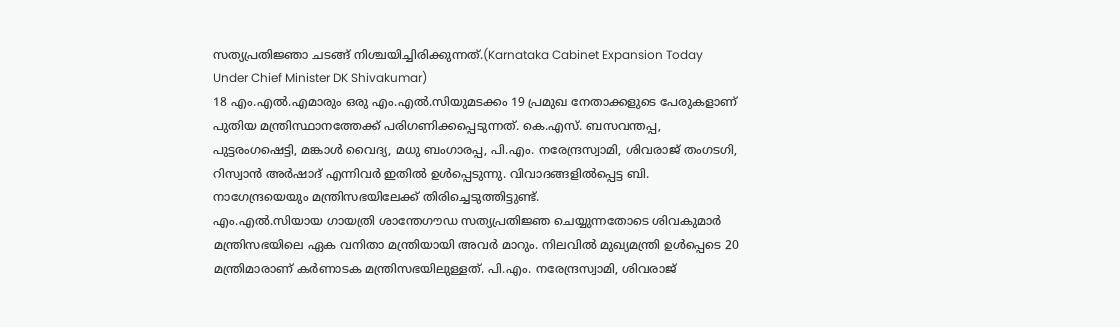സത്യപ്രതിജ്ഞാ ചടങ്ങ് നിശ്ചയിച്ചിരിക്കുന്നത്.(Karnataka Cabinet Expansion Today Under Chief Minister DK Shivakumar)
18 എം.എൽ.എമാരും ഒരു എം.എൽ.സിയുമടക്കം 19 പ്രമുഖ നേതാക്കളുടെ പേരുകളാണ് പുതിയ മന്ത്രിസ്ഥാനത്തേക്ക് പരിഗണിക്കപ്പെടുന്നത്. കെ.എസ്. ബസവന്തപ്പ, പുട്ടരംഗഷെട്ടി, മങ്കാൾ വൈദ്യ, മധു ബംഗാരപ്പ, പി.എം. നരേന്ദ്രസ്വാമി, ശിവരാജ് തംഗടഗി, റിസ്വാൻ അർഷാദ് എന്നിവർ ഇതിൽ ഉൾപ്പെടുന്നു. വിവാദങ്ങളിൽപ്പെട്ട ബി. നാഗേന്ദ്രയെയും മന്ത്രിസഭയിലേക്ക് തിരിച്ചെടുത്തിട്ടുണ്ട്.
എം.എൽ.സിയായ ഗായത്രി ശാന്തേഗൗഡ സത്യപ്രതിജ്ഞ ചെയ്യുന്നതോടെ ശിവകുമാർ മന്ത്രിസഭയിലെ ഏക വനിതാ മന്ത്രിയായി അവർ മാറും. നിലവിൽ മുഖ്യമന്ത്രി ഉൾപ്പെടെ 20 മന്ത്രിമാരാണ് കർണാടക മന്ത്രിസഭയിലുള്ളത്. പി.എം. നരേന്ദ്രസ്വാമി, ശിവരാജ്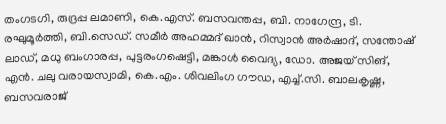തംഗടഗി, രുദ്രപ്പ ലമാണി, കെ.എസ്. ബസവന്തപ്പ, ബി. നാഗേന്ദ്ര, ടി. രഘുമൂർത്തി, ബി.സെഡ്. സമീർ അഹമ്മദ് ഖാൻ, റിസ്വാൻ അർഷാദ്, സന്തോഷ് ലാഡ്, മധു ബംഗാരപ്പ, പുട്ടരംഗഷെട്ടി, മങ്കാൾ വൈദ്യ, ഡോ. അജയ് സിങ്, എൻ. ചലു വരായസ്വാമി, കെ.എം. ശിവലിംഗ ഗൗഡ, എച്ച്.സി. ബാലകൃഷ്ണ, ബസവരാജ്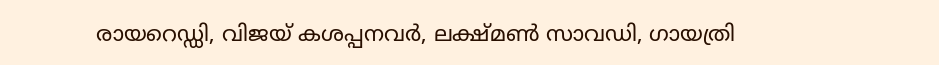രായറെഡ്ഡി, വിജയ് കശപ്പനവർ, ലക്ഷ്മൺ സാവഡി, ഗായത്രി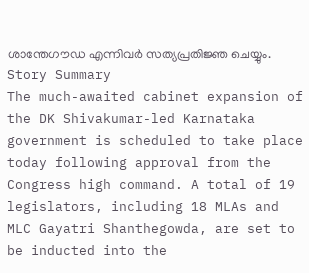ശാന്തേഗൗഡ എന്നിവർ സത്യപ്രതിജ്ഞ ചെയ്യും.
Story Summary
The much-awaited cabinet expansion of the DK Shivakumar-led Karnataka government is scheduled to take place today following approval from the Congress high command. A total of 19 legislators, including 18 MLAs and MLC Gayatri Shanthegowda, are set to be inducted into the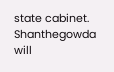state cabinet. Shanthegowda will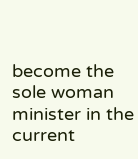become the sole woman minister in the current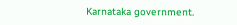Karnataka government.